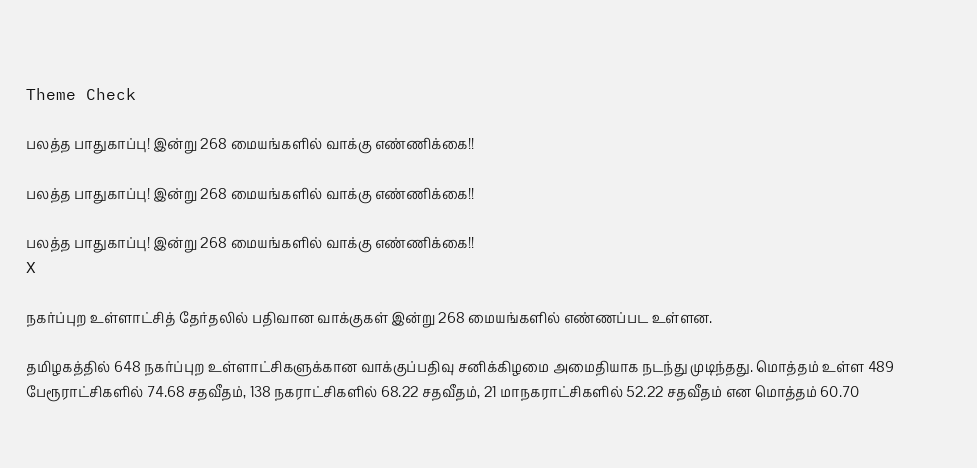Theme Check

பலத்த பாதுகாப்பு! இன்று 268 மையங்களில் வாக்கு எண்ணிக்கை!!

பலத்த பாதுகாப்பு! இன்று 268 மையங்களில் வாக்கு எண்ணிக்கை!!

பலத்த பாதுகாப்பு! இன்று 268 மையங்களில் வாக்கு எண்ணிக்கை!!
X

நகர்ப்புற உள்ளாட்சித் தேர்தலில் பதிவான வாக்குகள் இன்று 268 மையங்களில் எண்ணப்பட உள்ளன.

தமிழகத்தில் 648 நகர்ப்புற உள்ளாட்சிகளுக்கான வாக்குப்பதிவு சனிக்கிழமை அமைதியாக நடந்து முடிந்தது. மொத்தம் உள்ள 489 பேரூராட்சிகளில் 74.68 சதவீதம், 138 நகராட்சிகளில் 68.22 சதவீதம், 21 மாநகராட்சிகளில் 52.22 சதவீதம் என மொத்தம் 60.70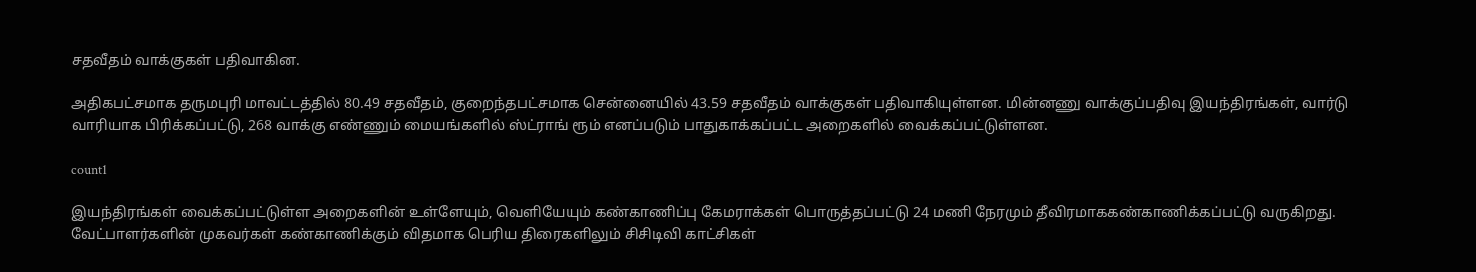சதவீதம் வாக்குகள் பதிவாகின.

அதிகபட்சமாக தருமபுரி மாவட்டத்தில் 80.49 சதவீதம், குறைந்தபட்சமாக சென்னையில் 43.59 சதவீதம் வாக்குகள் பதிவாகியுள்ளன. மின்னணு வாக்குப்பதிவு இயந்திரங்கள், வார்டு வாரியாக பிரிக்கப்பட்டு, 268 வாக்கு எண்ணும் மையங்களில் ஸ்ட்ராங் ரூம் எனப்படும் பாதுகாக்கப்பட்ட அறைகளில் வைக்கப்பட்டுள்ளன.

count1

இயந்திரங்கள் வைக்கப்பட்டுள்ள அறைகளின் உள்ளேயும், வெளியேயும் கண்காணிப்பு கேமராக்கள் பொருத்தப்பட்டு 24 மணி நேரமும் தீவிரமாககண்காணிக்கப்பட்டு வருகிறது. வேட்பாளர்களின் முகவர்கள் கண்காணிக்கும் விதமாக பெரிய திரைகளிலும் சிசிடிவி காட்சிகள்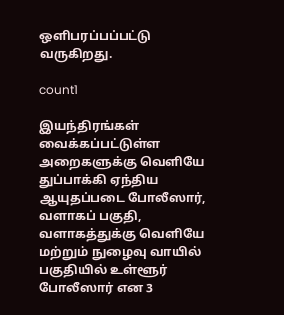ஒளிபரப்பப்பட்டு வருகிறது.

count1

இயந்திரங்கள் வைக்கப்பட்டுள்ள அறைகளுக்கு வெளியே துப்பாக்கி ஏந்திய ஆயுதப்படை போலீஸார், வளாகப் பகுதி, வளாகத்துக்கு வெளியே மற்றும் நுழைவு வாயில் பகுதியில் உள்ளூர் போலீஸார் என 3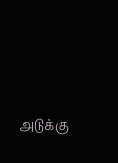அடுக்கு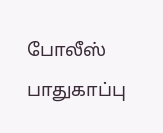போலீஸ் பாதுகாப்பு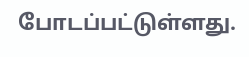போடப்பட்டுள்ளது.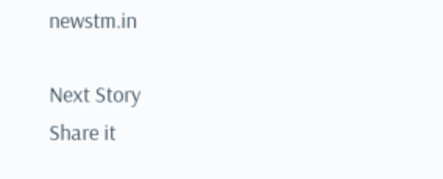newstm.in

Next Story
Share it